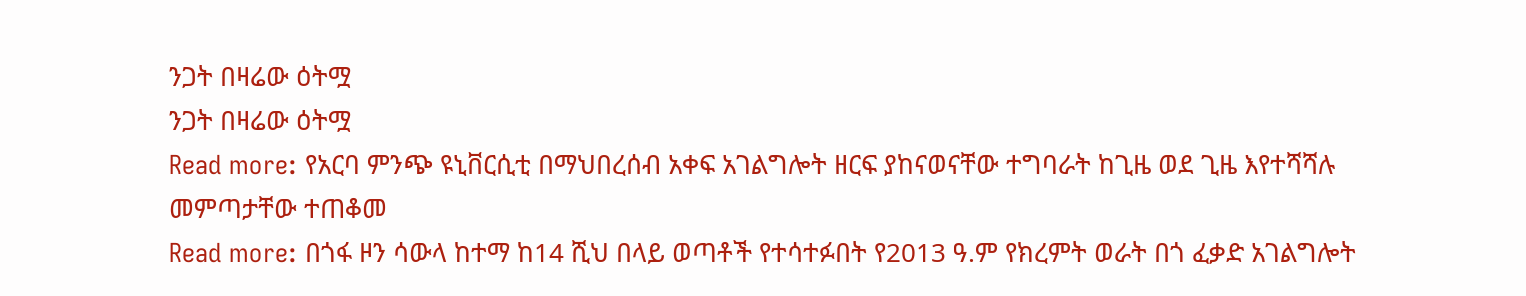ንጋት በዛሬው ዕትሟ
ንጋት በዛሬው ዕትሟ
Read more: የአርባ ምንጭ ዩኒቨርሲቲ በማህበረሰብ አቀፍ አገልግሎት ዘርፍ ያከናወናቸው ተግባራት ከጊዜ ወደ ጊዜ እየተሻሻሉ መምጣታቸው ተጠቆመ
Read more: በጎፋ ዞን ሳውላ ከተማ ከ14 ሺህ በላይ ወጣቶች የተሳተፉበት የ2013 ዓ.ም የክረምት ወራት በጎ ፈቃድ አገልግሎት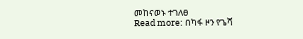መከናወኑ ተገለፀ
Read more: በካፋ ዞን የጌሻ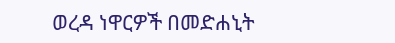ወረዳ ነዋርዎች በመድሐኒት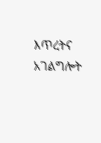እጥረትና አገልግሎት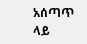አሰጣጥ ላይ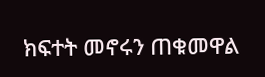ክፍተት መኖሩን ጠቁመዋል